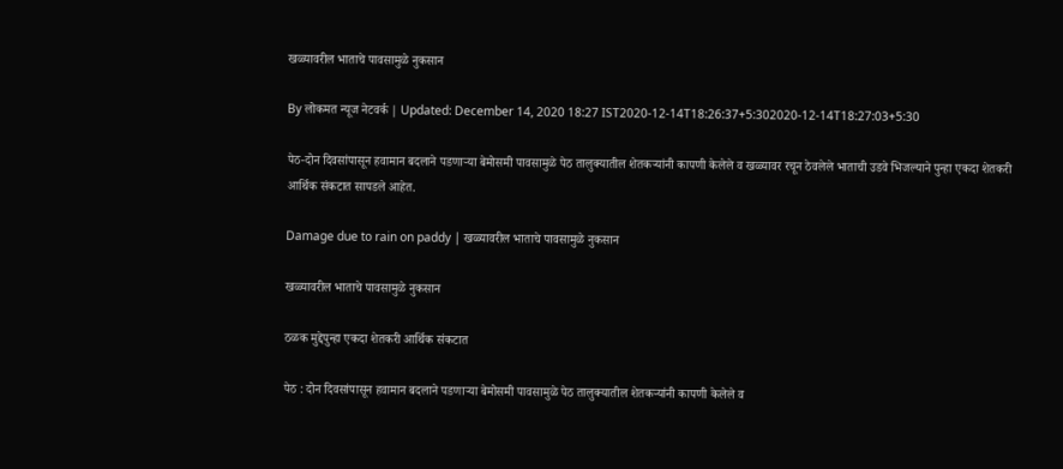खळ्यावरील भाताचे पावसामुळे नुकसान

By लोकमत न्यूज नेटवर्क | Updated: December 14, 2020 18:27 IST2020-12-14T18:26:37+5:302020-12-14T18:27:03+5:30

पेठ-दोन दिवसांपासून हवामान बदलाने पडणाऱ्या बेमोसमी पावसामुळे पेठ तालुक्यातील शेतकऱ्यांनी कापणी केलेले व खळ्यावर रचून ठेवलेले भाताची उडवे भिजल्याने पुन्हा एकदा शेतकरी आर्थिक संकटात सापडले आहेत.

Damage due to rain on paddy | खळ्यावरील भाताचे पावसामुळे नुकसान

खळ्यावरील भाताचे पावसामुळे नुकसान

ठळक मुद्देपुन्हा एकदा शेतकरी आर्थिक संकटात

पेठ : दोन दिवसांपासून हवामान बदलाने पडणाऱ्या बेमोसमी पावसामुळे पेठ तालुक्यातील शेतकऱ्यांनी कापणी केलेले व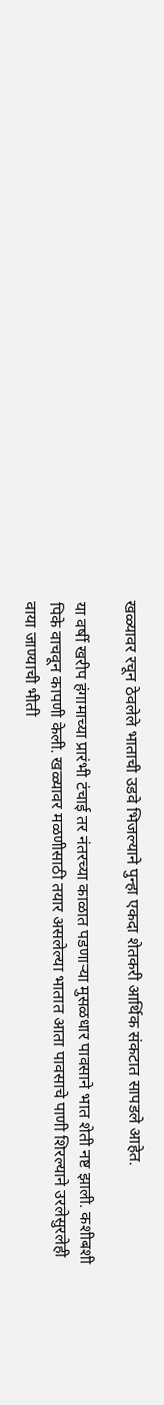खळ्यावर रचून ठेवलेले भाताची उडवे भिजल्याने पुन्हा एकदा शेतकरी आर्थिक संकटात सापडले आहेत.

या वर्षी खरीप हंगामाच्या प्रारंभी टंचाई तर नंतरच्या काळात पडणाऱ्या मुसळधार पावसाने भात शेती नष्ट झाली. कशीबशी पिके वाचवून कापणी केली. खळ्यावर मळणीसाठी तयार असलेल्या भातात आता पावसाचे पाणी शिरल्याने उरलेसुरलेही वाया जाण्याची भीती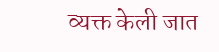व्यक्त केली जात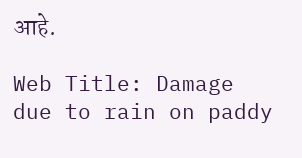आहे.

Web Title: Damage due to rain on paddy